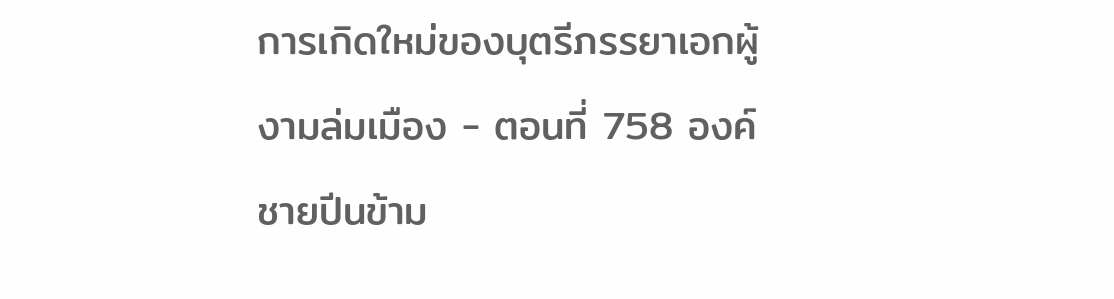การเกิดใหม่ของบุตรีภรรยาเอกผู้งามล่มเมือง - ตอนที่ 758 องค์ชายปีนข้าม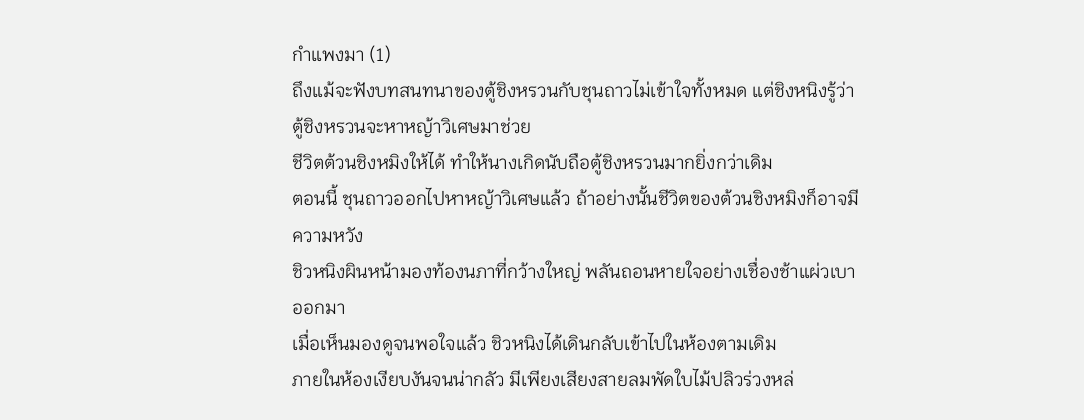กำแพงมา (1)
ถึงแม้จะฟังบทสนทนาของตู้ชิงหรวนกับชุนถาวไม่เข้าใจทั้งหมด แต่ชิงหนิงรู้ว่าตู้ชิงหรวนจะหาหญ้าวิเศษมาช่วย
ชีวิตต้วนชิงหมิงให้ได้ ทำให้นางเกิดนับถือตู้ชิงหรวนมากยิ่งกว่าเดิม
ตอนนี้ ชุนถาวออกไปหาหญ้าวิเศษแล้ว ถ้าอย่างนั้นชีวิตของต้วนชิงหมิงก็อาจมีความหวัง
ชิวหนิงผินหน้ามองท้องนภาที่กว้างใหญ่ พลันถอนหายใจอย่างเชื่องช้าแผ่วเบาออกมา
เมื่อเห็นมองดูจนพอใจแล้ว ชิวหนิงได้เดินกลับเข้าไปในห้องตามเดิม
ภายในห้องเงียบงันจนน่ากลัว มีเพียงเสียงสายลมพัดใบไม้ปลิวร่วงหล่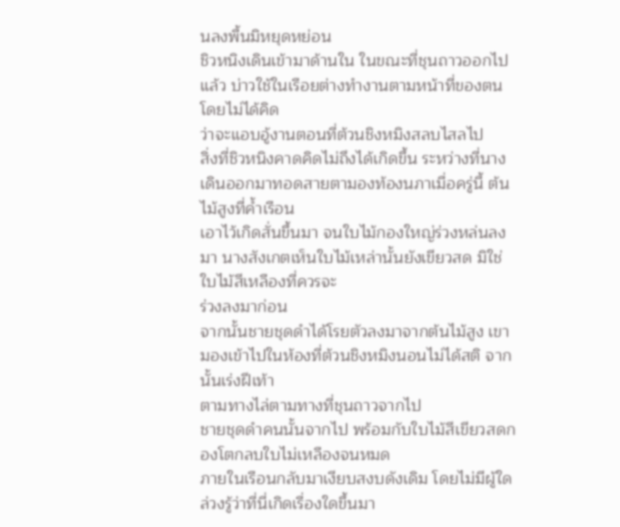นลงพื้นมิหยุดหย่อน
ชิวหนิงเดินเข้ามาด้านใน ในขณะที่ชุนถาวออกไปแล้ว บ่าวใช้ในเรือยต่างทำงานตามหน้าที่ของตน โดยไม่ได้คิด
ว่าจะแอบอู้งานตอนที่ต้วนชิงหมิงสลบไสลไป
สิ่งที่ชิวหนิงคาดคิดไม่ถึงได้เกิดขึ้น ระหว่างที่นางเดินออกมาทอดสายตามองท้องนภาเมื่อครู่นี้ ต้นไม้สูงที่คํ้าเรือน
เอาไว้เกิดสั่นขึ้นมา จนใบไม้กองใหญ่ร่วงหล่นลงมา นางสังเกตเห็นใบไม้เหล่านั้นยังเขียวสด มิใช่ใบไม้สีเหลืองที่ควรจะ
ร่วงลงมาก่อน
จากนั้นชายชุดดำได้โรยตัวลงมาจากต้นไม้สูง เขามองเข้าไปในห้องที่ต้วนชิงหมิงนอนไม่ได้สติ จากนั้นเร่งฝีเท้า
ตามทางไล่ตามทางที่ชุนถาวจากไป
ชายชุดดำคนนั้นจากไป พร้อมกับใบไม้สีเขียวสดกองโตกลบใบไม่เหลืองจนหมด
ภายในเรือนกลับมาเงียบสงบดังเดิม โดยไม่มีผู้ใดล่วงรู้ว่าที่นี่เกิดเรื่องใดขึ้นมา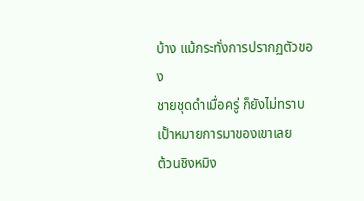บ้าง แม้กระทั่งการปรากฏตัวของ
ชายชุดดำเมื่อครู่ ก็ยังไม่ทราบเปั้าหมายการมาของเขาเลย
ต้วนชิงหมิง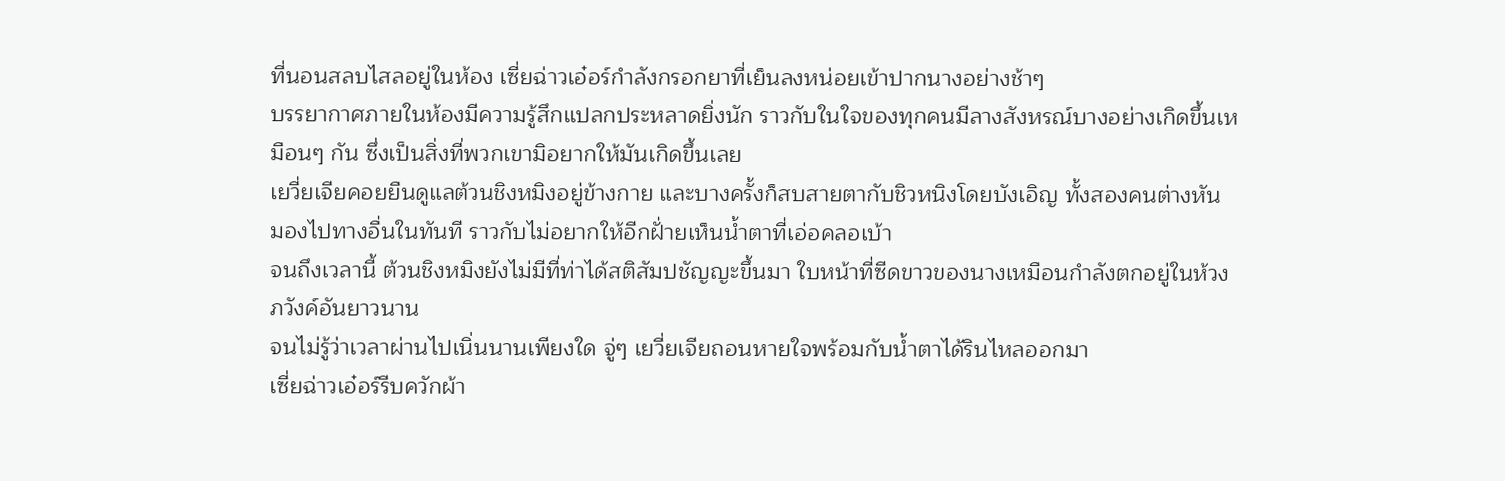ที่นอนสลบไสลอยู่ในห้อง เซี่ยฉ่าวเอ๋อร์กำลังกรอกยาที่เย็นลงหน่อยเข้าปากนางอย่างช้าๆ
บรรยากาศภายในห้องมีความรู้สึกแปลกประหลาดยิ่งนัก ราวกับในใจของทุกคนมีลางสังหรณ์บางอย่างเกิดขึ้นเห
มือนๆ กัน ซึ่งเป็นสิ่งที่พวกเขามิอยากให้มันเกิดขึ้นเลย
เยวี่ยเจียคอยยืนดูแลต้วนชิงหมิงอยู่ข้างกาย และบางครั้งก็สบสายตากับชิวหนิงโดยบังเอิญ ทั้งสองคนต่างหัน
มองไปทางอื่นในทันที ราวกับไม่อยากให้อีกฝั่ายเห็นนํ้าตาที่เอ่อคลอเบ้า
จนถึงเวลานี้ ต้วนชิงหมิงยังไม่มีที่ท่าได้สติสัมปชัญญะขึ้นมา ใบหน้าที่ซีดขาวของนางเหมือนกำลังตกอยู่ในห้วง
ภวังค์อันยาวนาน
จนไม่รู้ว่าเวลาผ่านไปเนิ่นนานเพียงใด จู่ๆ เยวี่ยเจียถอนหายใจพร้อมกับนํ้าตาได้รินไหลออกมา
เซี่ยฉ่าวเอ๋อร์รีบควักผ้า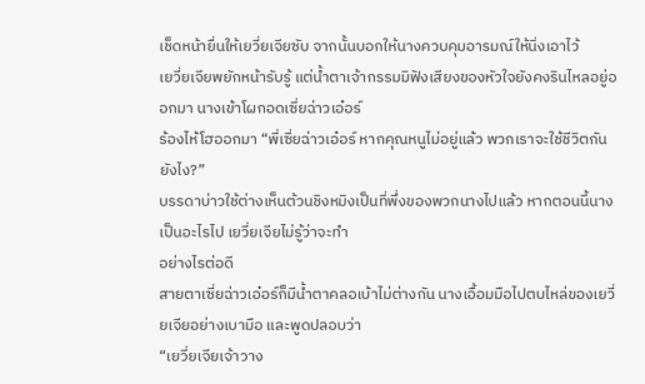เช็ดหน้ายื่นให้เยวี่ยเจียซับ จากนั้นบอกให้นางควบคุมอารมณ์ให้นิ่งเอาไว้
เยวี่ยเจียพยักหน้ารับรู้ แต่นํ้าตาเจ้ากรรมมิฟังเสียงของหัวใจยังคงรินไหลอยู่ออกมา นางเข้าโผกอดเซี่ยฉ่าวเอ๋อร์
ร้องไห้โฮออกมา “พี่เซี่ยฉ่าวเอ๋อร์ หากคุณหนูไม่อยู่แล้ว พวกเราจะใช้ชีวิตกันยังไง?”
บรรดาบ่าวใช้ต่างเห็นต้วนชิงหมิงเป็นที่พึ่งของพวกนางไปแล้ว หากตอนนี้นางเป็นอะไรไป เยวี่ยเจียไม่รู้ว่าจะทำ
อย่างไรต่อดี
สายตาเซี่ยฉ่าวเอ๋อร์ก็มีนํ้าตาคลอเบ้าไม่ต่างกัน นางเอื้อมมือไปตบไหล่ของเยวี่ยเจียอย่างเบามือ และพูดปลอบว่า
“เยวี่ยเจียเจ้าวาง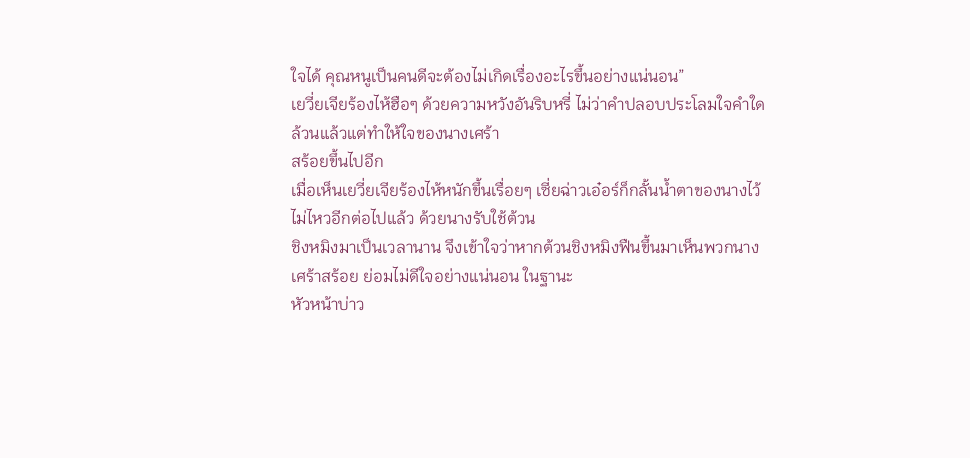ใจได้ คุณหนูเป็นคนดีจะต้องไม่เกิดเรื่องอะไรขึ้นอย่างแน่นอน”
เยวี่ยเจียร้องไห้ฮือๆ ด้วยความหวังอันริบหรี่ ไม่ว่าคำปลอบประโลมใจคำใด ล้วนแล้วแต่ทำให้ใจของนางเศร้า
สร้อยขึ้นไปอีก
เมื่อเห็นเยวี่ยเจียร้องไห้หนักขึ้นเรื่อยๆ เซี่ยฉ่าวเอ๋อร์ก็กลั้นนํ้าตาของนางไว้ไม่ไหวอีกต่อไปแล้ว ด้วยนางรับใช้ต้วน
ชิงหมิงมาเป็นเวลานาน จึงเข้าใจว่าหากต้วนชิงหมิงฟืนขึ้นมาเห็นพวกนางเศร้าสร้อย ย่อมไม่ดีใจอย่างแน่นอน ในฐานะ
หัวหน้าบ่าว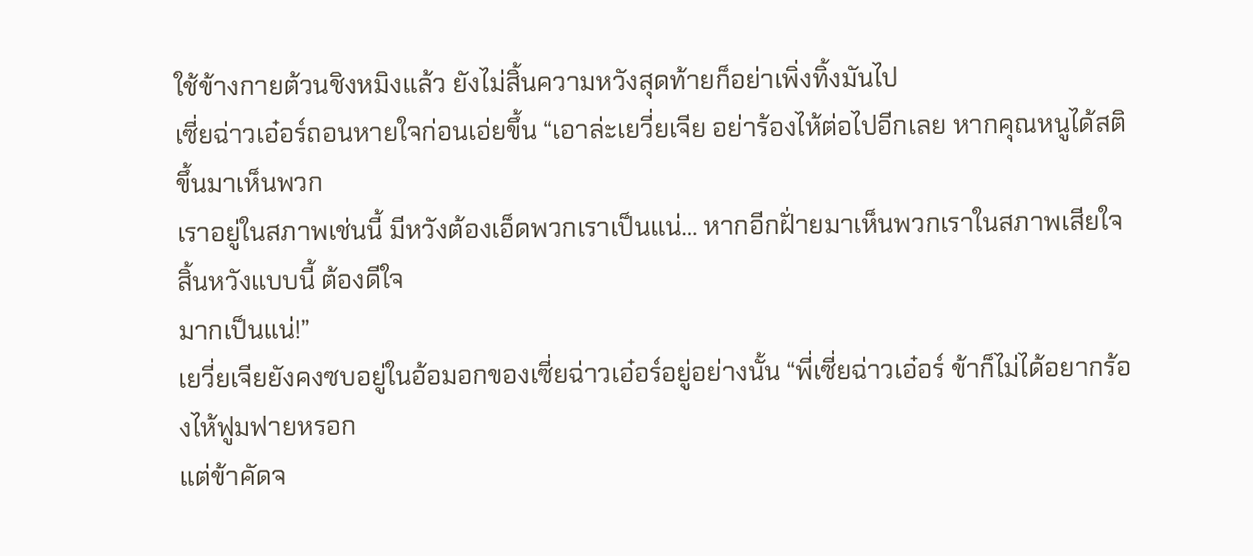ใช้ข้างกายต้วนชิงหมิงแล้ว ยังไม่สิ้นความหวังสุดท้ายก็อย่าเพิ่งทิ้งมันไป
เซี่ยฉ่าวเอ๋อร์ถอนหายใจก่อนเอ่ยขึ้น “เอาล่ะเยวี่ยเจีย อย่าร้องไห้ต่อไปอีกเลย หากคุณหนูได้สติขึ้นมาเห็นพวก
เราอยู่ในสภาพเช่นนี้ มีหวังต้องเอ็ดพวกเราเป็นแน่… หากอีกฝั่ายมาเห็นพวกเราในสภาพเสียใจสิ้นหวังแบบนี้ ต้องดีใจ
มากเป็นแน่!”
เยวี่ยเจียยังคงซบอยู่ในอ้อมอกของเซี่ยฉ่าวเอ๋อร์อยู่อย่างนั้น “พี่เซี่ยฉ่าวเอ๋อร์ ข้าก็ไม่ได้อยากร้องไห้ฟูมฟายหรอก
แต่ข้าคัดจ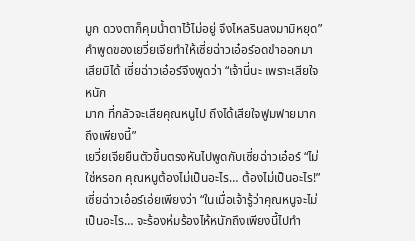มูก ดวงตาก็คุมนํ้าตาไว้ไม่อยู่ จึงไหลรินลงมามิหยุด”
คำพูดของเยวี่ยเจียทำให้เซี่ยฉ่าวเอ๋อร์อดขำออกมาเสียมิได้ เซี่ยฉ่าวเอ๋อร์จึงพูดว่า “เจ้านี่นะ เพราะเสียใจหนัก
มาก ที่กลัวจะเสียคุณหนูไป ถึงได้เสียใจฟูมฟายมากถึงเพียงนี้”
เยวี่ยเจียยืนตัวขึ้นตรงหันไปพูดกับเซี่ยฉ่าวเอ๋อร์ “ไม่ใช่หรอก คุณหนูต้องไม่เป็นอะไร… ต้องไม่เป็นอะไร!”
เซี่ยฉ่าวเอ๋อร์เอ่ยเพียงว่า “ในเมื่อเจ้ารู้ว่าคุณหนูจะไม่เป็นอะไร… จะร้องห่มร้องไห้หนักถึงเพียงนี้ไปทำ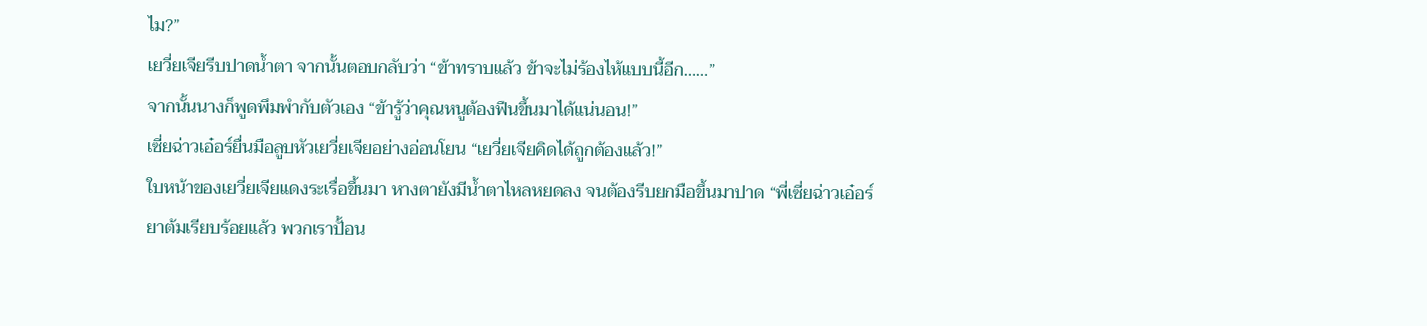ไม?”
เยวี่ยเจียรีบปาดนํ้าตา จากนั้นตอบกลับว่า “ข้าทราบแล้ว ข้าจะไม่ร้องไห้แบบนี้อีก……”
จากนั้นนางก็พูดพึมพำกับตัวเอง “ข้ารู้ว่าคุณหนูต้องฟืนขึ้นมาได้แน่นอน!”
เซี่ยฉ่าวเอ๋อร์ยื่นมือลูบหัวเยวี่ยเจียอย่างอ่อนโยน “เยวี่ยเจียคิดได้ถูกต้องแล้ว!”
ใบหน้าของเยวี่ยเจียแดงระเรื่อขึ้นมา หางตายังมีนํ้าตาไหลหยดลง จนต้องรีบยกมือขึ้นมาปาด “พี่เซี่ยฉ่าวเอ๋อร์
ยาต้มเรียบร้อยแล้ว พวกเราปั้อน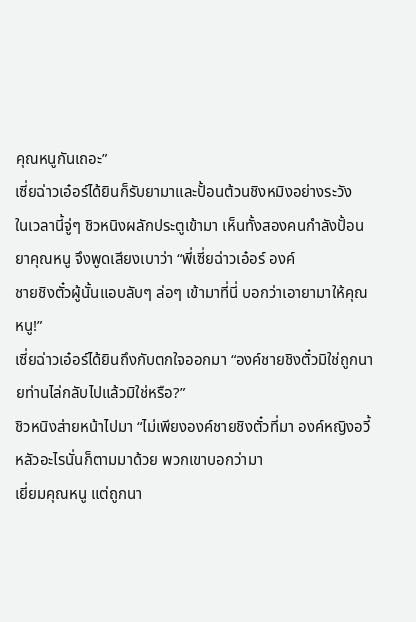คุณหนูกันเถอะ”
เซี่ยฉ่าวเอ๋อร์ได้ยินก็รับยามาและปั้อนต้วนชิงหมิงอย่างระวัง
ในเวลานี้จู่ๆ ชิวหนิงผลักประตูเข้ามา เห็นทั้งสองคนกำลังปั้อนยาคุณหนู จึงพูดเสียงเบาว่า “พี่เซี่ยฉ่าวเอ๋อร์ องค์
ชายชิงตั๋วผู้นั้นแอบลับๆ ล่อๆ เข้ามาที่นี่ บอกว่าเอายามาให้คุณหนู!”
เซี่ยฉ่าวเอ๋อร์ได้ยินถึงกับตกใจออกมา “องค์ชายชิงตั๋วมิใช่ถูกนายท่านไล่กลับไปแล้วมิใช่หรือ?”
ชิวหนิงส่ายหน้าไปมา “ไม่เพียงองค์ชายชิงตั๋วที่มา องค์หญิงอวี้หลัวอะไรนั่นก็ตามมาด้วย พวกเขาบอกว่ามา
เยี่ยมคุณหนู แต่ถูกนา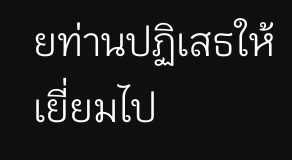ยท่านปฏิเสธให้เยี่ยมไป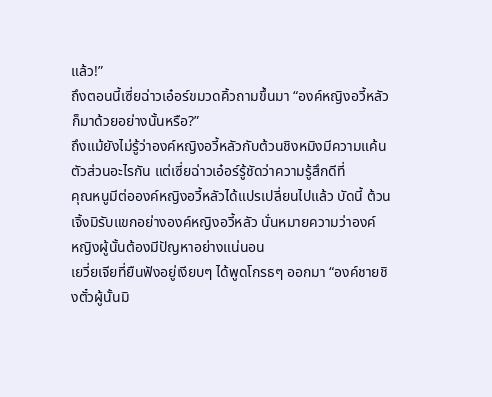แล้ว!”
ถึงตอนนี้เซี่ยฉ่าวเอ๋อร์ขมวดคิ้วถามขึ้นมา “องค์หญิงอวี้หลัวก็มาด้วยอย่างนั้นหรือ?”
ถึงแม้ยังไม่รู้ว่าองค์หญิงอวี้หลัวกับต้วนชิงหมิงมีความแค้นตัวส่วนอะไรกัน แต่เซี่ยฉ่าวเอ๋อร์รู้ชัดว่าความรู้สึกดีที่
คุณหนูมีต่อองค์หญิงอวี้หลัวได้แปรเปลี่ยนไปแล้ว บัดนี้ ต้วนเจิ้งมิรับแขกอย่างองค์หญิงอวี้หลัว นั่นหมายความว่าองค์
หญิงผู้นั้นต้องมีปัญหาอย่างแน่นอน
เยวี่ยเจียที่ยืนฟังอยู่เงียบๆ ได้พูดโกรธๆ ออกมา “องค์ชายชิงตั๋วผู้นั้นมิ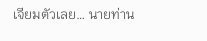เจียมตัวเลย… นายท่าน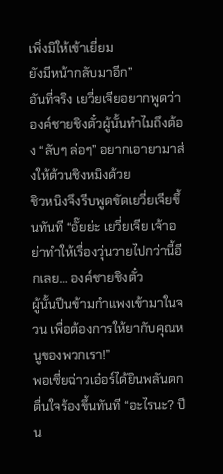เพิ่งมิให้เข้าเยี่ยม
ยังมีหน้ากลับมาอีก”
อันที่จริง เยวี่ยเจียอยากพูดว่า องค์ชายชิงตั๋วผู้นั้นทำไมถึงต้อง “ลับๆ ล่อๆ” อยากเอายามาส่งให้ต้วนชิงหมิงด้วย
ชิวหนิงจึงรีบพูดขัดเยวี่ยเจียขึ้นทันที “อั๊ยย่ะ เยวี่ยเจีย เจ้าอย่าทำให้เรื่องวุ่นวายไปกว่านี้อีกเลย… องค์ชายชิงตั๋ว
ผู้นั้นปีนข้ามกำแพงเข้ามาในจวน เพื่อต้องการให้ยากับคุณหนูของพวกเรา!”
พอเซี่ยฉ่าวเอ๋อร์ได้ยินพลันตกตื่นใจร้องขึ้นทันที “อะไรนะ? ปีน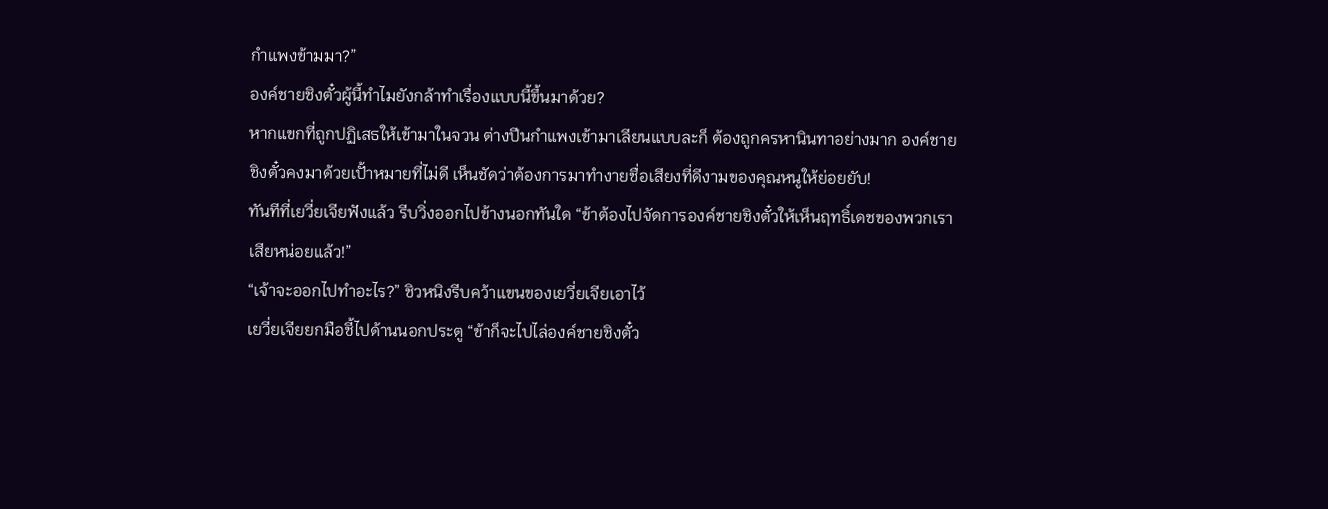กำแพงข้ามมา?”
องค์ชายชิงตั๋วผู้นี้ทำไมยังกล้าทำเรื่องแบบนี้ขึ้นมาด้วย?
หากแขกที่ถูกปฏิเสธให้เข้ามาในจวน ต่างปีนกำแพงเข้ามาเลียนแบบละก็ ต้องถูกครหานินทาอย่างมาก องค์ชาย
ชิงตั๋วคงมาด้วยเปั้าหมายที่ไม่ดี เห็นชัดว่าต้องการมาทำงายชื่อเสียงที่ดีงามของคุณหนูให้ย่อยยับ!
ทันทีที่เยวี่ยเจียฟังแล้ว รีบวิ่งออกไปข้างนอกทันใด “ข้าต้องไปจัดการองค์ชายชิงตั๋วให้เห็นฤทธิ์เดชของพวกเรา
เสียหน่อยแล้ว!”
“เจ้าจะออกไปทำอะไร?” ชิวหนิงรีบคว้าแขนของเยวี่ยเจียเอาไว้
เยวี่ยเจียยกมือชี้ไปด้านนอกประตู “ข้าก็จะไปไล่องค์ชายชิงตั๋ว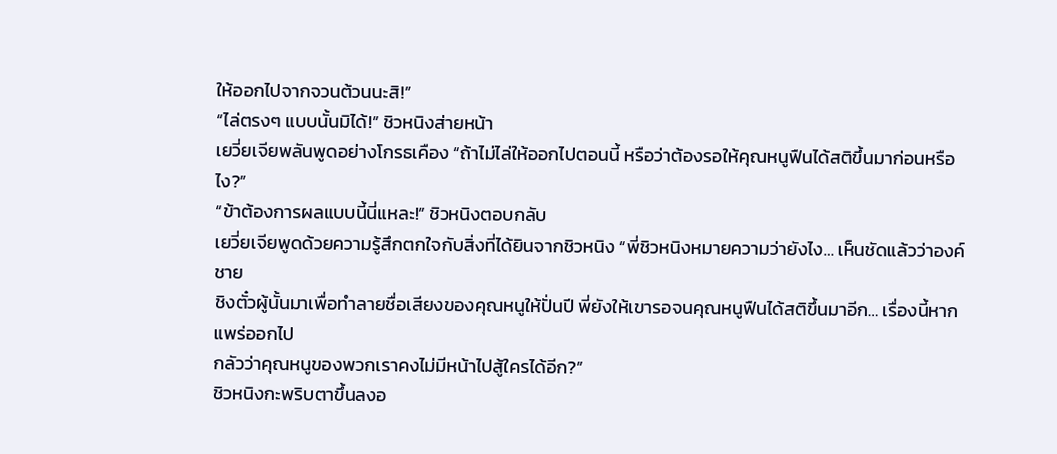ให้ออกไปจากจวนต้วนนะสิ!”
“ไล่ตรงๆ แบบนั้นมิได้!” ชิวหนิงส่ายหน้า
เยวี่ยเจียพลันพูดอย่างโกรธเคือง “ถ้าไม่ไล่ให้ออกไปตอนนี้ หรือว่าต้องรอให้คุณหนูฟืนได้สติขึ้นมาก่อนหรือไง?”
“ข้าต้องการผลแบบนี้นี่แหละ!” ชิวหนิงตอบกลับ
เยวี่ยเจียพูดด้วยความรู้สึกตกใจกับสิ่งที่ได้ยินจากชิวหนิง “พี่ชิวหนิงหมายความว่ายังไง… เห็นชัดแล้วว่าองค์ชาย
ชิงตั๋วผู้นั้นมาเพื่อทำลายชื่อเสียงของคุณหนูให้ปั่นปี พี่ยังให้เขารอจนคุณหนูฟืนได้สติขึ้นมาอีก… เรื่องนี้หากแพร่ออกไป
กลัวว่าคุณหนูของพวกเราคงไม่มีหน้าไปสู้ใครได้อีก?”
ชิวหนิงกะพริบตาขึ้นลงอ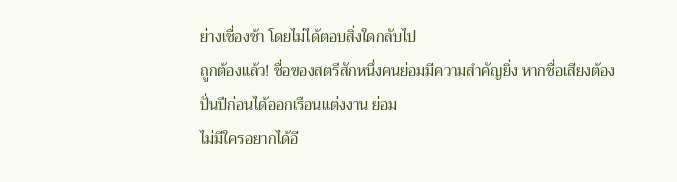ย่างเชื่องช้า โดยไม่ได้ตอบสิ่งใดกลับไป
ถูกต้องแล้ว! ชื่อของสตรีสักหนึ่งคนย่อมมีความสำคัญยิ่ง หากชื่อเสียงต้องปั่นปีก่อนได้ออกเรือนแต่งงาน ย่อม
ไม่มีใครอยากได้อี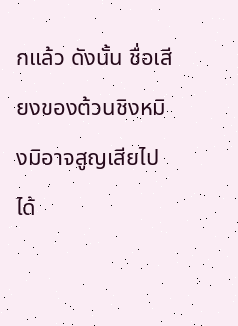กแล้ว ดังนั้น ชื่อเสียงของต้วนชิงหมิงมิอาจสูญเสียไปได้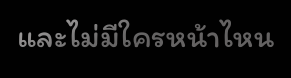และไม่มีใครหน้าไหน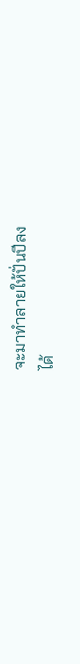จะมาทำลายให้ปั่นปีลง
ได้